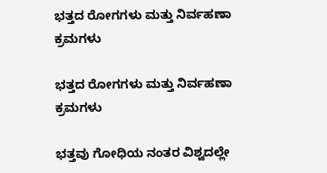ಭತ್ತದ ರೋಗಗಳು ಮತ್ತು ನಿರ್ವಹಣಾ ಕ್ರಮಗಳು

ಭತ್ತದ ರೋಗಗಳು ಮತ್ತು ನಿರ್ವಹಣಾ ಕ್ರಮಗಳು

ಭತ್ತವು ಗೋಧಿಯ ನಂತರ ವಿಶ್ವದಲ್ಲೇ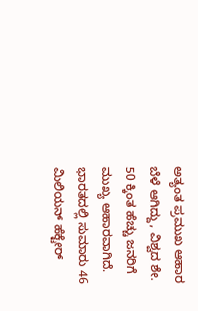ಅತ್ಯಂತ ಪ್ರಮುಖ ಆಹಾರ ಬೆಳೆ ಆಗಿದ್ದು, ವಿಶ್ವದ ಶೇ. 50 ಕ್ಕಿಂತ ಹೆಚ್ಚು ಜನರಿಗೆ ಮುಖ್ಯ ಆಹಾರವಾಗಿದೆ. ಭಾರತದಲ್ಲಿ ಸುಮಾರು 46 ಮಿಲಿಯನ್ ಹೆಕ್ಟೇರ್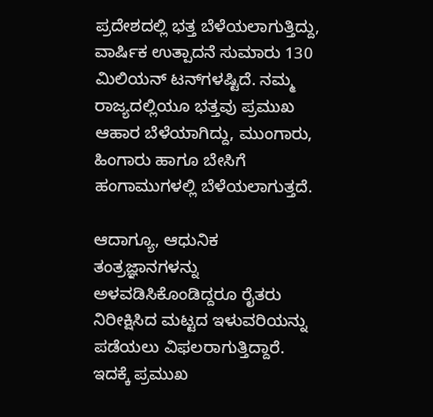ಪ್ರದೇಶದಲ್ಲಿ ಭತ್ತ ಬೆಳೆಯಲಾಗುತ್ತಿದ್ದು, ವಾರ್ಷಿಕ ಉತ್ಪಾದನೆ ಸುಮಾರು 130 ಮಿಲಿಯನ್ ಟನ್‌ಗಳಷ್ಟಿದೆ. ನಮ್ಮ ರಾಜ್ಯದಲ್ಲಿಯೂ ಭತ್ತವು ಪ್ರಮುಖ ಆಹಾರ ಬೆಳೆಯಾಗಿದ್ದು, ಮುಂಗಾರು, ಹಿಂಗಾರು ಹಾಗೂ ಬೇಸಿಗೆ ಹಂಗಾಮುಗಳಲ್ಲಿ ಬೆಳೆಯಲಾಗುತ್ತದೆ.

ಆದಾಗ್ಯೂ, ಆಧುನಿಕ ತಂತ್ರಜ್ಞಾನಗಳನ್ನು ಅಳವಡಿಸಿಕೊಂಡಿದ್ದರೂ ರೈತರು ನಿರೀಕ್ಷಿಸಿದ ಮಟ್ಟದ ಇಳುವರಿಯನ್ನು ಪಡೆಯಲು ವಿಫಲರಾಗುತ್ತಿದ್ದಾರೆ. ಇದಕ್ಕೆ ಪ್ರಮುಖ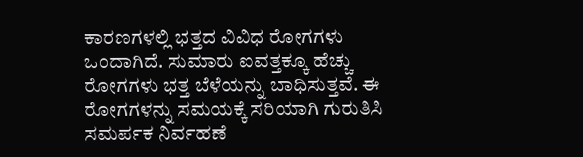ಕಾರಣಗಳಲ್ಲಿ ಭತ್ತದ ವಿವಿಧ ರೋಗಗಳು ಒಂದಾಗಿದೆ. ಸುಮಾರು ಐವತ್ತಕ್ಕೂ ಹೆಚ್ಚು ರೋಗಗಳು ಭತ್ತ ಬೆಳೆಯನ್ನು ಬಾಧಿಸುತ್ತವೆ. ಈ ರೋಗಗಳನ್ನು ಸಮಯಕ್ಕೆ ಸರಿಯಾಗಿ ಗುರುತಿಸಿ ಸಮರ್ಪಕ ನಿರ್ವಹಣೆ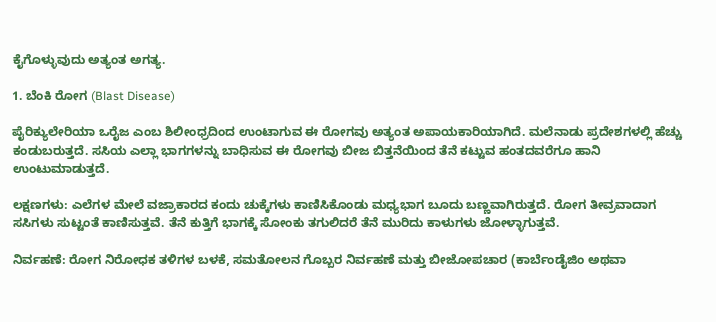ಕೈಗೊಳ್ಳುವುದು ಅತ್ಯಂತ ಅಗತ್ಯ.

1. ಬೆಂಕಿ ರೋಗ (Blast Disease)

ಪೈರಿಕ್ಯುಲೇರಿಯಾ ಒರೈಜ ಎಂಬ ಶಿಲೀಂಧ್ರದಿಂದ ಉಂಟಾಗುವ ಈ ರೋಗವು ಅತ್ಯಂತ ಅಪಾಯಕಾರಿಯಾಗಿದೆ. ಮಲೆನಾಡು ಪ್ರದೇಶಗಳಲ್ಲಿ ಹೆಚ್ಚು ಕಂಡುಬರುತ್ತದೆ. ಸಸಿಯ ಎಲ್ಲಾ ಭಾಗಗಳನ್ನು ಬಾಧಿಸುವ ಈ ರೋಗವು ಬೀಜ ಬಿತ್ತನೆಯಿಂದ ತೆನೆ ಕಟ್ಟುವ ಹಂತದವರೆಗೂ ಹಾನಿ ಉಂಟುಮಾಡುತ್ತದೆ.

ಲಕ್ಷಣಗಳು: ಎಲೆಗಳ ಮೇಲೆ ವಜ್ರಾಕಾರದ ಕಂದು ಚುಕ್ಕೆಗಳು ಕಾಣಿಸಿಕೊಂಡು ಮಧ್ಯಭಾಗ ಬೂದು ಬಣ್ಣವಾಗಿರುತ್ತದೆ. ರೋಗ ತೀವ್ರವಾದಾಗ ಸಸಿಗಳು ಸುಟ್ಟಂತೆ ಕಾಣಿಸುತ್ತವೆ. ತೆನೆ ಕುತ್ತಿಗೆ ಭಾಗಕ್ಕೆ ಸೋಂಕು ತಗುಲಿದರೆ ತೆನೆ ಮುರಿದು ಕಾಳುಗಳು ಜೋಳ್ಳಾಗುತ್ತವೆ.

ನಿರ್ವಹಣೆ: ರೋಗ ನಿರೋಧಕ ತಳಿಗಳ ಬಳಕೆ, ಸಮತೋಲನ ಗೊಬ್ಬರ ನಿರ್ವಹಣೆ ಮತ್ತು ಬೀಜೋಪಚಾರ (ಕಾರ್ಬೆಂಡೈಜಿಂ ಅಥವಾ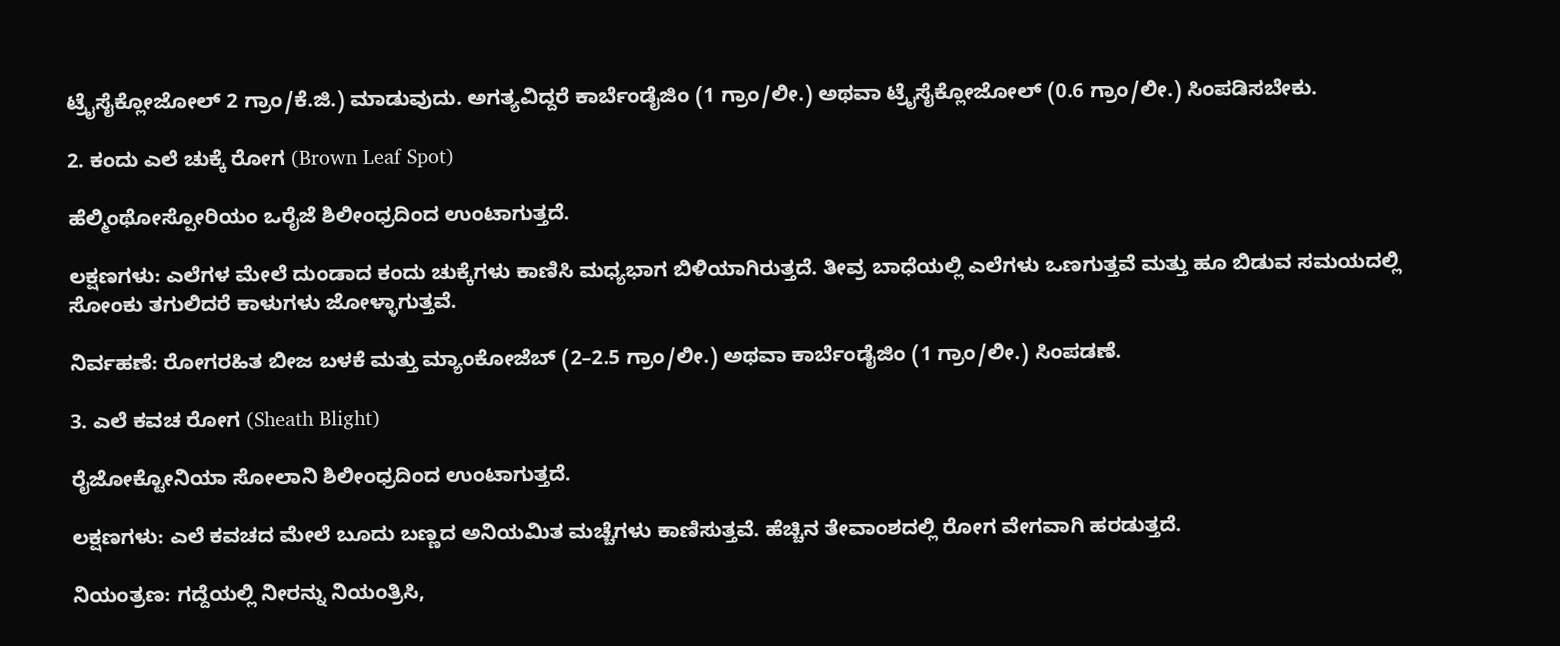ಟ್ರೈಸೈಕ್ಲೋಜೋಲ್ 2 ಗ್ರಾಂ/ಕೆ.ಜಿ.) ಮಾಡುವುದು. ಅಗತ್ಯವಿದ್ದರೆ ಕಾರ್ಬೆಂಡೈಜಿಂ (1 ಗ್ರಾಂ/ಲೀ.) ಅಥವಾ ಟ್ರೈಸೈಕ್ಲೋಜೋಲ್ (0.6 ಗ್ರಾಂ/ಲೀ.) ಸಿಂಪಡಿಸಬೇಕು.

2. ಕಂದು ಎಲೆ ಚುಕ್ಕೆ ರೋಗ (Brown Leaf Spot)

ಹೆಲ್ಮಿಂಥೋಸ್ಪೋರಿಯಂ ಒರೈಜೆ ಶಿಲೀಂಧ್ರದಿಂದ ಉಂಟಾಗುತ್ತದೆ.

ಲಕ್ಷಣಗಳು: ಎಲೆಗಳ ಮೇಲೆ ದುಂಡಾದ ಕಂದು ಚುಕ್ಕೆಗಳು ಕಾಣಿಸಿ ಮಧ್ಯಭಾಗ ಬಿಳಿಯಾಗಿರುತ್ತದೆ. ತೀವ್ರ ಬಾಧೆಯಲ್ಲಿ ಎಲೆಗಳು ಒಣಗುತ್ತವೆ ಮತ್ತು ಹೂ ಬಿಡುವ ಸಮಯದಲ್ಲಿ ಸೋಂಕು ತಗುಲಿದರೆ ಕಾಳುಗಳು ಜೋಳ್ಳಾಗುತ್ತವೆ.

ನಿರ್ವಹಣೆ: ರೋಗರಹಿತ ಬೀಜ ಬಳಕೆ ಮತ್ತು ಮ್ಯಾಂಕೋಜೆಬ್ (2–2.5 ಗ್ರಾಂ/ಲೀ.) ಅಥವಾ ಕಾರ್ಬೆಂಡೈಜಿಂ (1 ಗ್ರಾಂ/ಲೀ.) ಸಿಂಪಡಣೆ.

3. ಎಲೆ ಕವಚ ರೋಗ (Sheath Blight)

ರೈಜೋಕ್ಟೋನಿಯಾ ಸೋಲಾನಿ ಶಿಲೀಂಧ್ರದಿಂದ ಉಂಟಾಗುತ್ತದೆ.

ಲಕ್ಷಣಗಳು: ಎಲೆ ಕವಚದ ಮೇಲೆ ಬೂದು ಬಣ್ಣದ ಅನಿಯಮಿತ ಮಚ್ಚೆಗಳು ಕಾಣಿಸುತ್ತವೆ. ಹೆಚ್ಚಿನ ತೇವಾಂಶದಲ್ಲಿ ರೋಗ ವೇಗವಾಗಿ ಹರಡುತ್ತದೆ.

ನಿಯಂತ್ರಣ: ಗದ್ದೆಯಲ್ಲಿ ನೀರನ್ನು ನಿಯಂತ್ರಿಸಿ,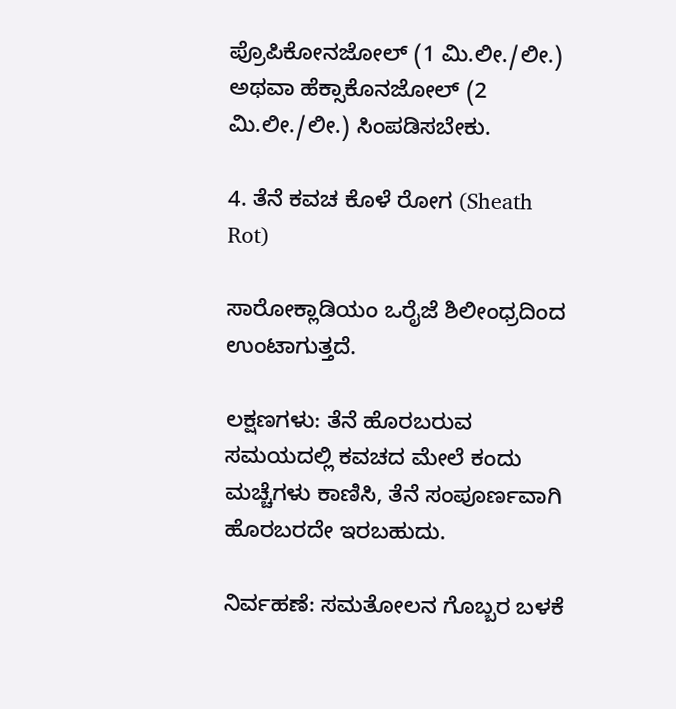ಪ್ರೊಪಿಕೋನಜೋಲ್ (1 ಮಿ.ಲೀ./ಲೀ.) ಅಥವಾ ಹೆಕ್ಸಾಕೊನಜೋಲ್ (2 ಮಿ.ಲೀ./ಲೀ.) ಸಿಂಪಡಿಸಬೇಕು.

4. ತೆನೆ ಕವಚ ಕೊಳೆ ರೋಗ (Sheath Rot)

ಸಾರೋಕ್ಲಾಡಿಯಂ ಒರೈಜೆ ಶಿಲೀಂಧ್ರದಿಂದ ಉಂಟಾಗುತ್ತದೆ.

ಲಕ್ಷಣಗಳು: ತೆನೆ ಹೊರಬರುವ ಸಮಯದಲ್ಲಿ ಕವಚದ ಮೇಲೆ ಕಂದು ಮಚ್ಚೆಗಳು ಕಾಣಿಸಿ, ತೆನೆ ಸಂಪೂರ್ಣವಾಗಿ ಹೊರಬರದೇ ಇರಬಹುದು.

ನಿರ್ವಹಣೆ: ಸಮತೋಲನ ಗೊಬ್ಬರ ಬಳಕೆ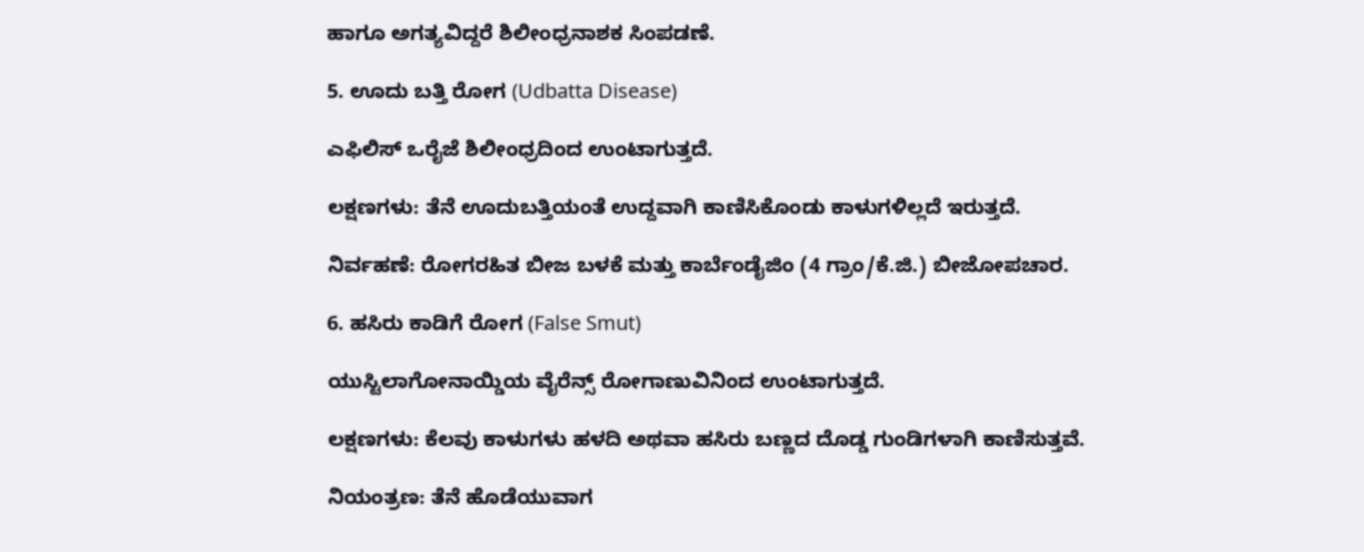ಹಾಗೂ ಅಗತ್ಯವಿದ್ದರೆ ಶಿಲೀಂಧ್ರನಾಶಕ ಸಿಂಪಡಣೆ.

5. ಊದು ಬತ್ತಿ ರೋಗ (Udbatta Disease)

ಎಫಿಲಿಸ್ ಒರೈಜೆ ಶಿಲೀಂಧ್ರದಿಂದ ಉಂಟಾಗುತ್ತದೆ.

ಲಕ್ಷಣಗಳು: ತೆನೆ ಊದುಬತ್ತಿಯಂತೆ ಉದ್ದವಾಗಿ ಕಾಣಿಸಿಕೊಂಡು ಕಾಳುಗಳಿಲ್ಲದೆ ಇರುತ್ತದೆ.

ನಿರ್ವಹಣೆ: ರೋಗರಹಿತ ಬೀಜ ಬಳಕೆ ಮತ್ತು ಕಾರ್ಬೆಂಡೈಜಿಂ (4 ಗ್ರಾಂ/ಕೆ.ಜಿ.) ಬೀಜೋಪಚಾರ.

6. ಹಸಿರು ಕಾಡಿಗೆ ರೋಗ (False Smut)

ಯುಸ್ಟಿಲಾಗೋನಾಯ್ಡಿಯ ವೈರೆನ್ಸ್ ರೋಗಾಣುವಿನಿಂದ ಉಂಟಾಗುತ್ತದೆ.

ಲಕ್ಷಣಗಳು: ಕೆಲವು ಕಾಳುಗಳು ಹಳದಿ ಅಥವಾ ಹಸಿರು ಬಣ್ಣದ ದೊಡ್ಡ ಗುಂಡಿಗಳಾಗಿ ಕಾಣಿಸುತ್ತವೆ.

ನಿಯಂತ್ರಣ: ತೆನೆ ಹೊಡೆಯುವಾಗ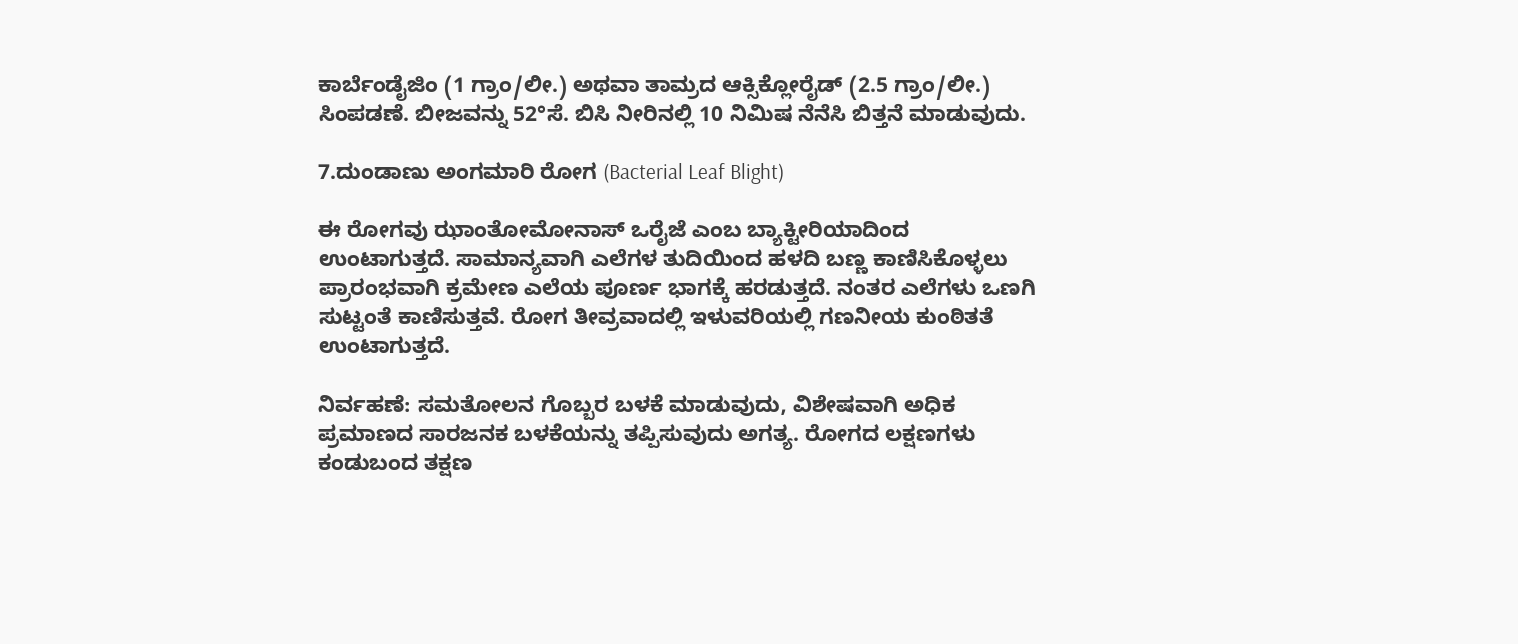ಕಾರ್ಬೆಂಡೈಜಿಂ (1 ಗ್ರಾಂ/ಲೀ.) ಅಥವಾ ತಾಮ್ರದ ಆಕ್ಸಿಕ್ಲೋರೈಡ್ (2.5 ಗ್ರಾಂ/ಲೀ.) ಸಿಂಪಡಣೆ. ಬೀಜವನ್ನು 52°ಸೆ. ಬಿಸಿ ನೀರಿನಲ್ಲಿ 10 ನಿಮಿಷ ನೆನೆಸಿ ಬಿತ್ತನೆ ಮಾಡುವುದು.

7.ದುಂಡಾಣು ಅಂಗಮಾರಿ ರೋಗ (Bacterial Leaf Blight)

ಈ ರೋಗವು ಝಾಂತೋಮೋನಾಸ್ ಒರೈಜೆ ಎಂಬ ಬ್ಯಾಕ್ಟೀರಿಯಾದಿಂದ ಉಂಟಾಗುತ್ತದೆ. ಸಾಮಾನ್ಯವಾಗಿ ಎಲೆಗಳ ತುದಿಯಿಂದ ಹಳದಿ ಬಣ್ಣ ಕಾಣಿಸಿಕೊಳ್ಳಲು ಪ್ರಾರಂಭವಾಗಿ ಕ್ರಮೇಣ ಎಲೆಯ ಪೂರ್ಣ ಭಾಗಕ್ಕೆ ಹರಡುತ್ತದೆ. ನಂತರ ಎಲೆಗಳು ಒಣಗಿ ಸುಟ್ಟಂತೆ ಕಾಣಿಸುತ್ತವೆ. ರೋಗ ತೀವ್ರವಾದಲ್ಲಿ ಇಳುವರಿಯಲ್ಲಿ ಗಣನೀಯ ಕುಂಠಿತತೆ ಉಂಟಾಗುತ್ತದೆ.

ನಿರ್ವಹಣೆ: ಸಮತೋಲನ ಗೊಬ್ಬರ ಬಳಕೆ ಮಾಡುವುದು, ವಿಶೇಷವಾಗಿ ಅಧಿಕ ಪ್ರಮಾಣದ ಸಾರಜನಕ ಬಳಕೆಯನ್ನು ತಪ್ಪಿಸುವುದು ಅಗತ್ಯ. ರೋಗದ ಲಕ್ಷಣಗಳು ಕಂಡುಬಂದ ತಕ್ಷಣ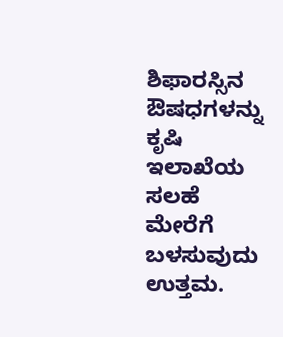ಶಿಫಾರಸ್ಸಿನ ಔಷಧಗಳನ್ನು ಕೃಷಿ ಇಲಾಖೆಯ ಸಲಹೆ ಮೇರೆಗೆ ಬಳಸುವುದು ಉತ್ತಮ.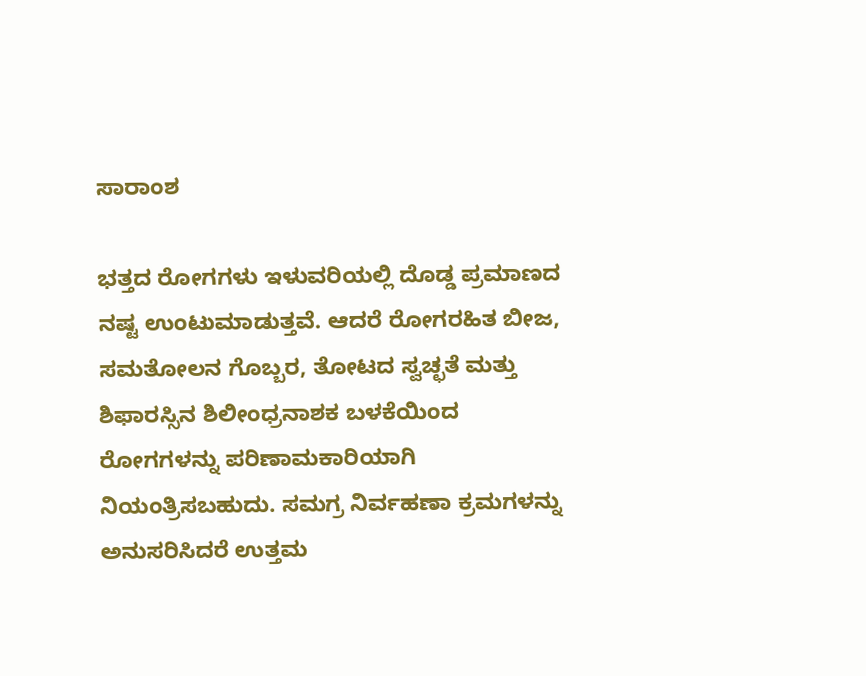ಸಾರಾಂಶ

ಭತ್ತದ ರೋಗಗಳು ಇಳುವರಿಯಲ್ಲಿ ದೊಡ್ಡ ಪ್ರಮಾಣದ ನಷ್ಟ ಉಂಟುಮಾಡುತ್ತವೆ. ಆದರೆ ರೋಗರಹಿತ ಬೀಜ, ಸಮತೋಲನ ಗೊಬ್ಬರ, ತೋಟದ ಸ್ವಚ್ಛತೆ ಮತ್ತು ಶಿಫಾರಸ್ಸಿನ ಶಿಲೀಂಧ್ರನಾಶಕ ಬಳಕೆಯಿಂದ ರೋಗಗಳನ್ನು ಪರಿಣಾಮಕಾರಿಯಾಗಿ ನಿಯಂತ್ರಿಸಬಹುದು. ಸಮಗ್ರ ನಿರ್ವಹಣಾ ಕ್ರಮಗಳನ್ನು ಅನುಸರಿಸಿದರೆ ಉತ್ತಮ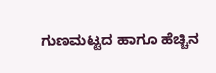ಗುಣಮಟ್ಟದ ಹಾಗೂ ಹೆಚ್ಚಿನ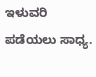ಇಳುವರಿ ಪಡೆಯಲು ಸಾಧ್ಯ.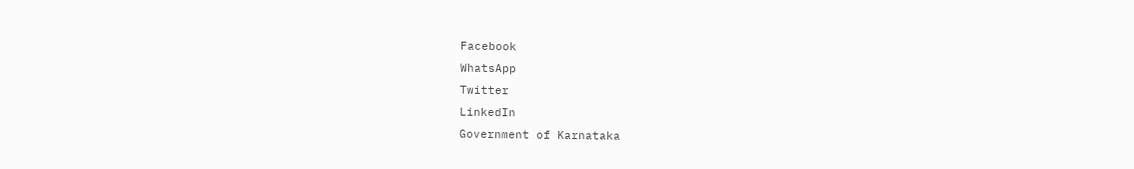Facebook
WhatsApp
Twitter
LinkedIn
Government of Karnataka